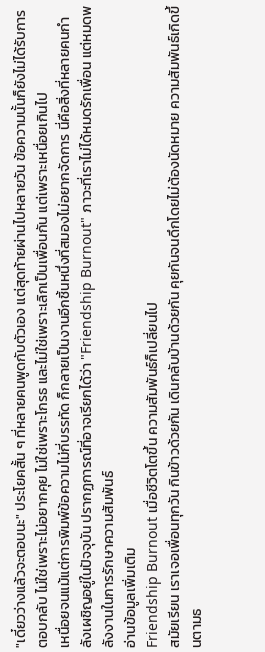"เดี๋ยวว่างแล้วจะตอบนะ" ประโยคสั้น ๆ ที่หลายคนพูดกับตัวเอง แต่สุดท้ายผ่านไปหลายวัน ข้อความนั้นก็ยังไม่ได้รับการตอบกลับ ไม่ใช่เพราะไม่อยากคุย ไม่ใช่เพราะโกรธ และไม่ใช่เพราะเลิกเป็นเพื่อนกัน แต่เพราะเหนื่อยเกินไป
เหนื่อยจนแม้แต่การพิมพ์ข้อความไม่กี่บรรทัด ก็กลายเป็นงานอีกชิ้นหนึ่งที่สมองไม่อยากจัดการ นี่คือสิ่งที่หลายคนกำลังเผชิญอยู่ในปัจจุบัน ปรากฏการณ์ที่อาจเรียกได้ว่า "Friendship Burnout" ภาวะที่เราไม่ได้หมดรักเพื่อน แต่หมดพลังงานในการรักษาความสัมพันธ์
อ่านข้อมูลเพิ่มเติม
Friendship Burnout เมื่อชีวิตโตขึ้น ความสัมพันธ์ก็เปลี่ยนไป
สมัยเรียน เราเจอเพื่อนทุกวัน กินข้าวด้วยกัน เดินกลับบ้านด้วยกัน คุยกันจนดึกโดยไม่ต้องนัดหมาย ความสัมพันธ์เกิดขึ้นตามธ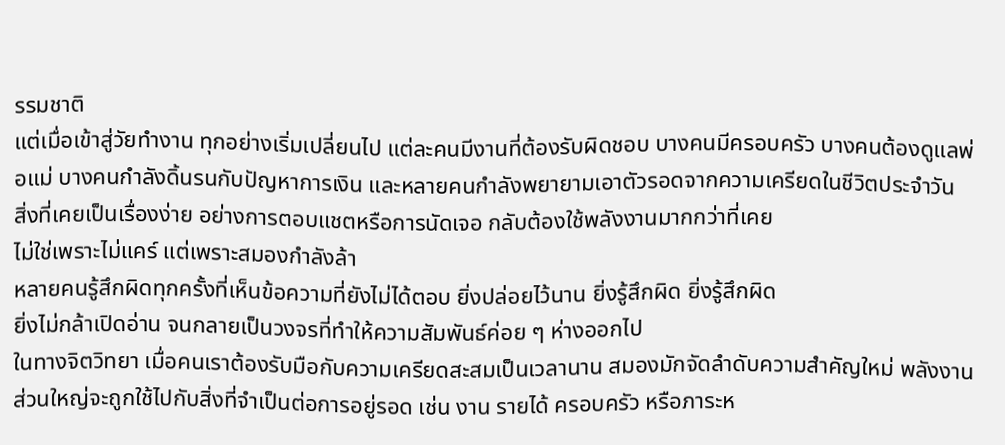รรมชาติ
แต่เมื่อเข้าสู่วัยทำงาน ทุกอย่างเริ่มเปลี่ยนไป แต่ละคนมีงานที่ต้องรับผิดชอบ บางคนมีครอบครัว บางคนต้องดูแลพ่อแม่ บางคนกำลังดิ้นรนกับปัญหาการเงิน และหลายคนกำลังพยายามเอาตัวรอดจากความเครียดในชีวิตประจำวัน
สิ่งที่เคยเป็นเรื่องง่าย อย่างการตอบแชตหรือการนัดเจอ กลับต้องใช้พลังงานมากกว่าที่เคย
ไม่ใช่เพราะไม่แคร์ แต่เพราะสมองกำลังล้า
หลายคนรู้สึกผิดทุกครั้งที่เห็นข้อความที่ยังไม่ได้ตอบ ยิ่งปล่อยไว้นาน ยิ่งรู้สึกผิด ยิ่งรู้สึกผิด
ยิ่งไม่กล้าเปิดอ่าน จนกลายเป็นวงจรที่ทำให้ความสัมพันธ์ค่อย ๆ ห่างออกไป
ในทางจิตวิทยา เมื่อคนเราต้องรับมือกับความเครียดสะสมเป็นเวลานาน สมองมักจัดลำดับความสำคัญใหม่ พลังงานส่วนใหญ่จะถูกใช้ไปกับสิ่งที่จำเป็นต่อการอยู่รอด เช่น งาน รายได้ ครอบครัว หรือภาระห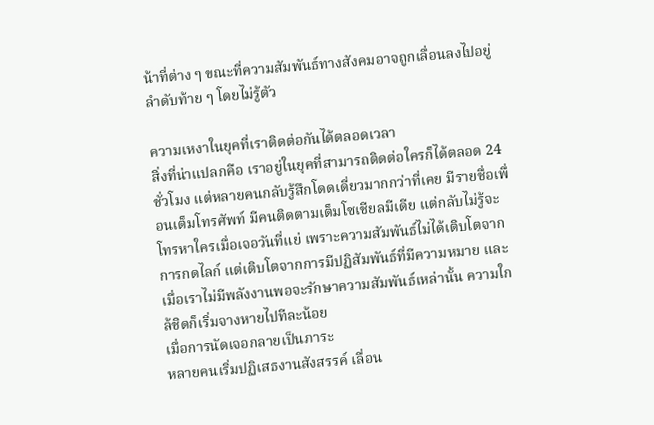น้าที่ต่าง ๆ ขณะที่ความสัมพันธ์ทางสังคมอาจถูกเลื่อนลงไปอยู่ลำดับท้าย ๆ โดยไม่รู้ตัว

ความเหงาในยุคที่เราติดต่อกันได้ตลอดเวลา
สิ่งที่น่าแปลกคือ เราอยู่ในยุคที่สามารถติดต่อใครก็ได้ตลอด 24 ชั่วโมง แต่หลายคนกลับรู้สึกโดดเดี่ยวมากกว่าที่เคย มีรายชื่อเพื่อนเต็มโทรศัพท์ มีคนติดตามเต็มโซเชียลมีเดีย แต่กลับไม่รู้จะโทรหาใครเมื่อเจอวันที่แย่ เพราะความสัมพันธ์ไม่ได้เติบโตจากการกดไลก์ แต่เติบโตจากการมีปฏิสัมพันธ์ที่มีความหมาย และเมื่อเราไม่มีพลังงานพอจะรักษาความสัมพันธ์เหล่านั้น ความใกล้ชิดก็เริ่มจางหายไปทีละน้อย
เมื่อการนัดเจอกลายเป็นภาระ
หลายคนเริ่มปฏิเสธงานสังสรรค์ เลื่อน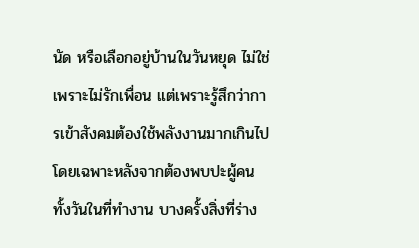นัด หรือเลือกอยู่บ้านในวันหยุด ไม่ใช่เพราะไม่รักเพื่อน แต่เพราะรู้สึกว่าการเข้าสังคมต้องใช้พลังงานมากเกินไป โดยเฉพาะหลังจากต้องพบปะผู้คนทั้งวันในที่ทำงาน บางครั้งสิ่งที่ร่าง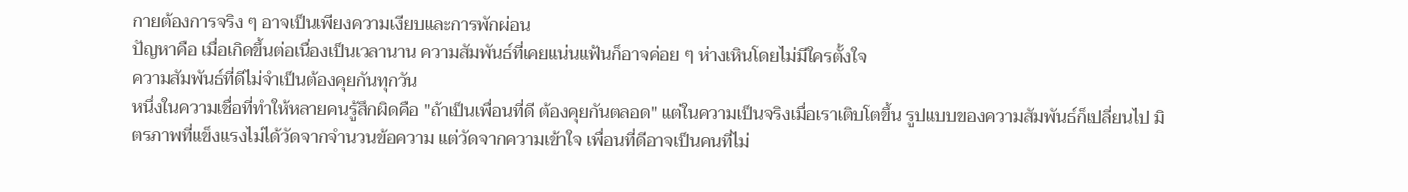กายต้องการจริง ๆ อาจเป็นเพียงความเงียบและการพักผ่อน
ปัญหาคือ เมื่อเกิดขึ้นต่อเนื่องเป็นเวลานาน ความสัมพันธ์ที่เคยแน่นแฟ้นก็อาจค่อย ๆ ห่างเหินโดยไม่มีใครตั้งใจ
ความสัมพันธ์ที่ดีไม่จำเป็นต้องคุยกันทุกวัน
หนึ่งในความเชื่อที่ทำให้หลายคนรู้สึกผิดคือ "ถ้าเป็นเพื่อนที่ดี ต้องคุยกันตลอด" แต่ในความเป็นจริงเมื่อเราเติบโตขึ้น รูปแบบของความสัมพันธ์ก็เปลี่ยนไป มิตรภาพที่แข็งแรงไม่ได้วัดจากจำนวนข้อความ แต่วัดจากความเข้าใจ เพื่อนที่ดีอาจเป็นคนที่ไม่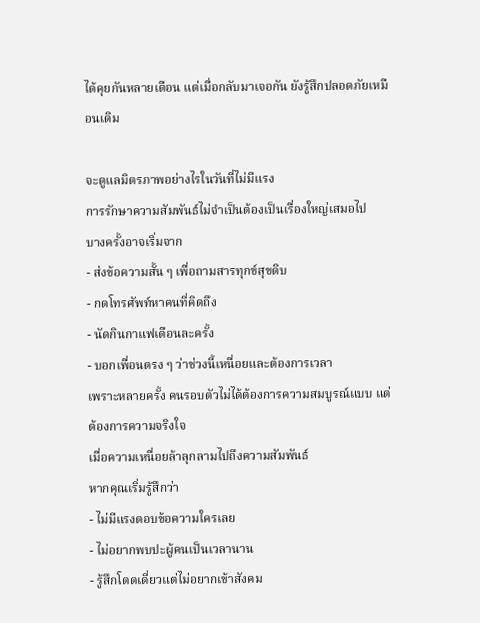ได้คุยกันหลายเดือน แต่เมื่อกลับมาเจอกัน ยังรู้สึกปลอดภัยเหมือนเดิม

จะดูแลมิตรภาพอย่างไรในวันที่ไม่มีแรง
การรักษาความสัมพันธ์ไม่จำเป็นต้องเป็นเรื่องใหญ่เสมอไป
บางครั้งอาจเริ่มจาก
- ส่งข้อความสั้น ๆ เพื่อถามสารทุกข์สุขดิบ
- กดโทรศัพท์หาคนที่คิดถึง
- นัดกินกาแฟเดือนละครั้ง
- บอกเพื่อนตรง ๆ ว่าช่วงนี้เหนื่อยและต้องการเวลา
เพราะหลายครั้ง คนรอบตัวไม่ได้ต้องการความสมบูรณ์แบบ แต่ต้องการความจริงใจ
เมื่อความเหนื่อยล้าลุกลามไปถึงความสัมพันธ์
หากคุณเริ่มรู้สึกว่า
- ไม่มีแรงตอบข้อความใครเลย
- ไม่อยากพบปะผู้คนเป็นเวลานาน
- รู้สึกโดดเดี่ยวแต่ไม่อยากเข้าสังคม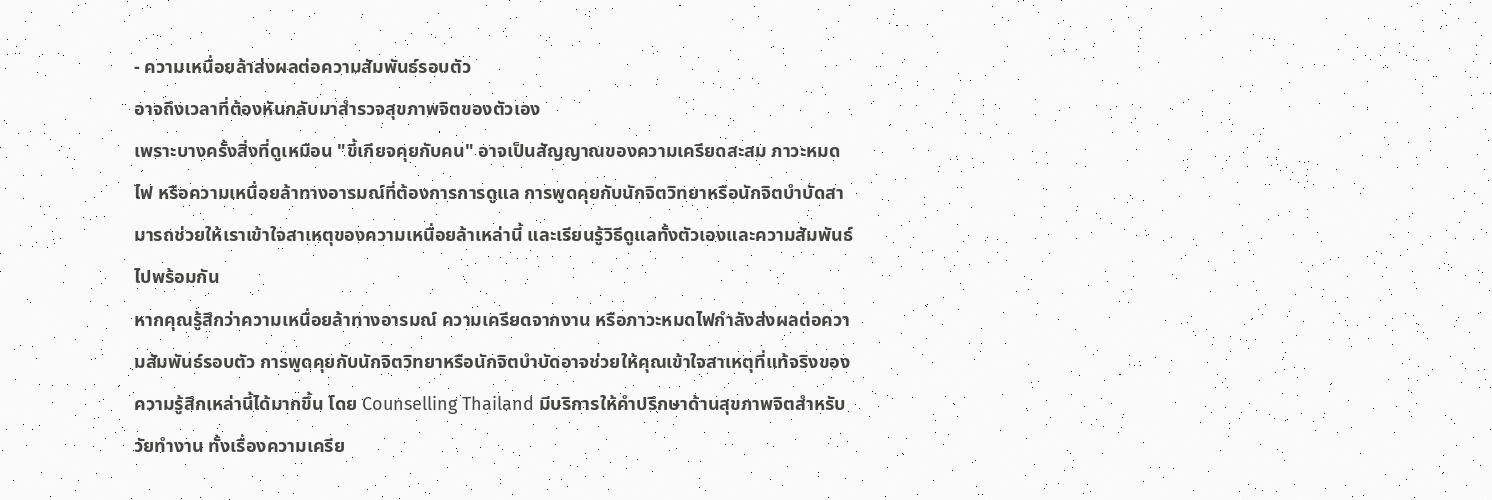- ความเหนื่อยล้าส่งผลต่อความสัมพันธ์รอบตัว
อาจถึงเวลาที่ต้องหันกลับมาสำรวจสุขภาพจิตของตัวเอง
เพราะบางครั้งสิ่งที่ดูเหมือน "ขี้เกียจคุยกับคน" อาจเป็นสัญญาณของความเครียดสะสม ภาวะหมดไฟ หรือความเหนื่อยล้าทางอารมณ์ที่ต้องการการดูแล การพูดคุยกับนักจิตวิทยาหรือนักจิตบำบัดสามารถช่วยให้เราเข้าใจสาเหตุของความเหนื่อยล้าเหล่านี้ และเรียนรู้วิธีดูแลทั้งตัวเองและความสัมพันธ์ไปพร้อมกัน
หากคุณรู้สึกว่าความเหนื่อยล้าทางอารมณ์ ความเครียดจากงาน หรือภาวะหมดไฟกำลังส่งผลต่อความสัมพันธ์รอบตัว การพูดคุยกับนักจิตวิทยาหรือนักจิตบำบัดอาจช่วยให้คุณเข้าใจสาเหตุที่แท้จริงของความรู้สึกเหล่านี้ได้มากขึ้น โดย Counselling Thailand มีบริการให้คำปรึกษาด้านสุขภาพจิตสำหรับวัยทำงาน ทั้งเรื่องความเครีย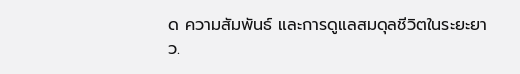ด ความสัมพันธ์ และการดูแลสมดุลชีวิตในระยะยาว.